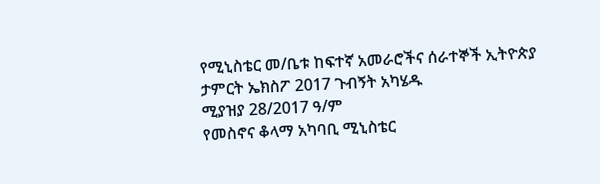የሚኒስቴር መ/ቤቱ ከፍተኛ አመራሮችና ሰራተኞች ኢትዮጵያ ታምርት ኤክስፖ 2017 ጉብኝት አካሄዱ
ሚያዝያ 28/2017 ዓ/ም
የመስኖና ቆላማ አካባቢ ሚኒስቴር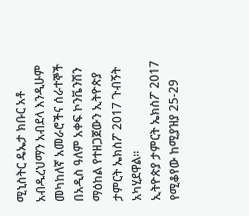ሚኒስትር ዴኤታ ክቡር አቶ አብዱረህማን አብደላ እንዲሁም መካከለኛ አመራሮችና ሰራተኞች በአዲስ ዓለም አቀፍ ኮንቬንሽን ማዕከል የተዘጋጀውን ኢትዮጵያ ታምርት ኤክስፖ 2017 ጉብኝት አካሂደዋል፡፡
ኢትዮጵያ ታምርት ኤክስፖ 2017 የሚቆየው ከሚያዝያ 25-29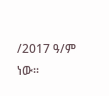/2017 ዓ/ም ነው፡፡